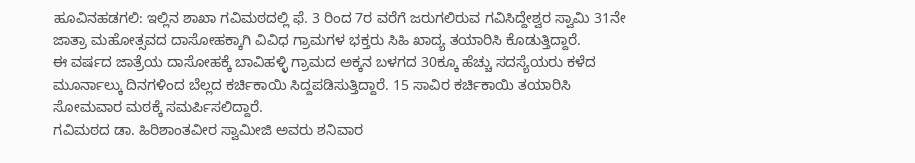ಹೂವಿನಹಡಗಲಿ: ಇಲ್ಲಿನ ಶಾಖಾ ಗವಿಮಠದಲ್ಲಿ ಫೆ. 3 ರಿಂದ 7ರ ವರೆಗೆ ಜರುಗಲಿರುವ ಗವಿಸಿದ್ದೇಶ್ವರ ಸ್ವಾಮಿ 31ನೇ ಜಾತ್ರಾ ಮಹೋತ್ಸವದ ದಾಸೋಹಕ್ಕಾಗಿ ವಿವಿಧ ಗ್ರಾಮಗಳ ಭಕ್ತರು ಸಿಹಿ ಖಾದ್ಯ ತಯಾರಿಸಿ ಕೊಡುತ್ತಿದ್ದಾರೆ.
ಈ ವರ್ಷದ ಜಾತ್ರೆಯ ದಾಸೋಹಕ್ಕೆ ಬಾವಿಹಳ್ಳಿ ಗ್ರಾಮದ ಅಕ್ಕನ ಬಳಗದ 30ಕ್ಕೂ ಹೆಚ್ಚು ಸದಸ್ಯೆಯರು ಕಳೆದ ಮೂರ್ನಾಲ್ಕು ದಿನಗಳಿಂದ ಬೆಲ್ಲದ ಕರ್ಚಿಕಾಯಿ ಸಿದ್ದಪಡಿಸುತ್ತಿದ್ದಾರೆ. 15 ಸಾವಿರ ಕರ್ಚಿಕಾಯಿ ತಯಾರಿಸಿ ಸೋಮವಾರ ಮಠಕ್ಕೆ ಸಮರ್ಪಿಸಲಿದ್ದಾರೆ.
ಗವಿಮಠದ ಡಾ. ಹಿರಿಶಾಂತವೀರ ಸ್ವಾಮೀಜಿ ಅವರು ಶನಿವಾರ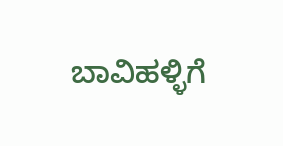ಬಾವಿಹಳ್ಳಿಗೆ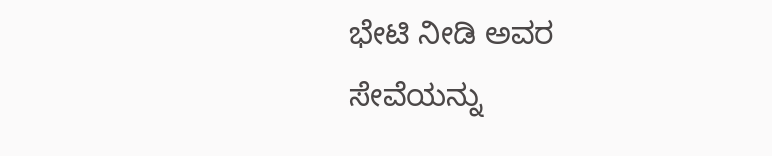ಭೇಟಿ ನೀಡಿ ಅವರ ಸೇವೆಯನ್ನು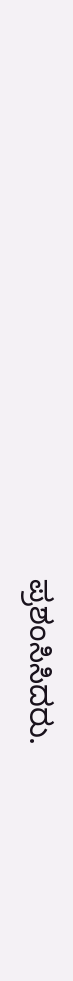ಪ್ರಶಂಸಿಸಿದರು.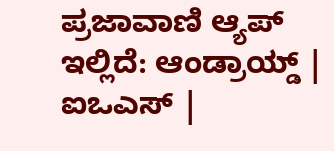ಪ್ರಜಾವಾಣಿ ಆ್ಯಪ್ ಇಲ್ಲಿದೆ: ಆಂಡ್ರಾಯ್ಡ್ | ಐಒಎಸ್ |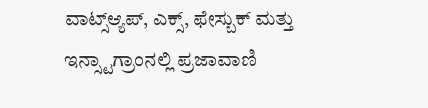ವಾಟ್ಸ್ಆ್ಯಪ್, ಎಕ್ಸ್, ಫೇಸ್ಬುಕ್ ಮತ್ತು ಇನ್ಸ್ಟಾಗ್ರಾಂನಲ್ಲಿ ಪ್ರಜಾವಾಣಿ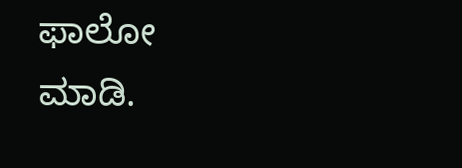ಫಾಲೋ ಮಾಡಿ.